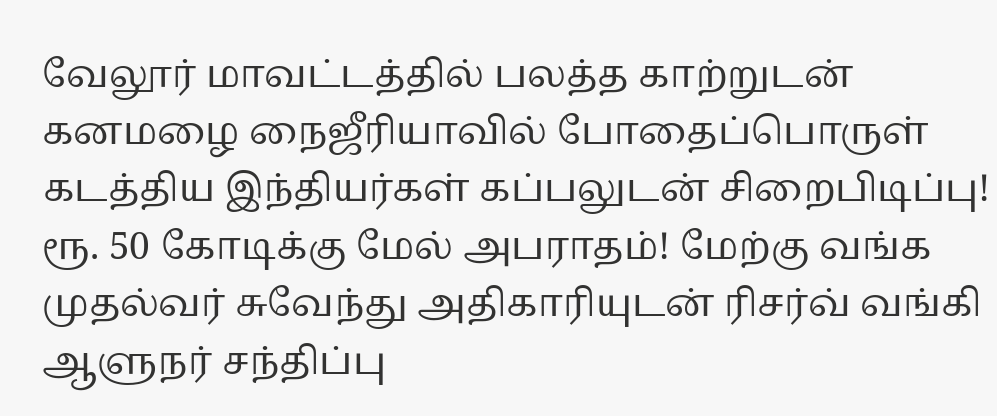வேலூர் மாவட்டத்தில் பலத்த காற்றுடன் கனமழை நைஜீரியாவில் போதைப்பொருள் கடத்திய இந்தியர்கள் கப்பலுடன் சிறைபிடிப்பு! ரூ. 50 கோடிக்கு மேல் அபராதம்! மேற்கு வங்க முதல்வர் சுவேந்து அதிகாரியுடன் ரிசர்வ் வங்கி ஆளுநர் சந்திப்பு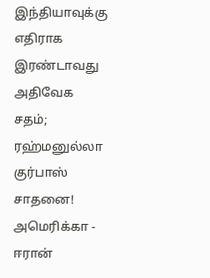இந்தியாவுக்கு எதிராக இரண்டாவது அதிவேக சதம்; ரஹ்மனுல்லா குர்பாஸ் சாதனை! அமெரிக்கா - ஈரான்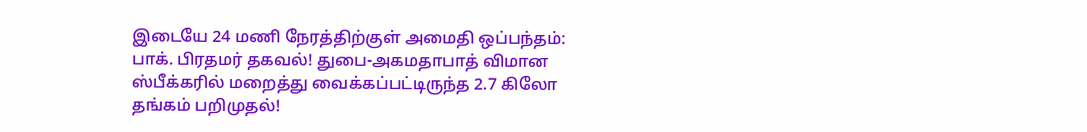இடையே 24 மணி நேரத்திற்குள் அமைதி ஒப்பந்தம்: பாக். பிரதமர் தகவல்! துபை-அகமதாபாத் விமான ஸ்பீக்கரில் மறைத்து வைக்கப்பட்டிருந்த 2.7 கிலோ தங்கம் பறிமுதல்!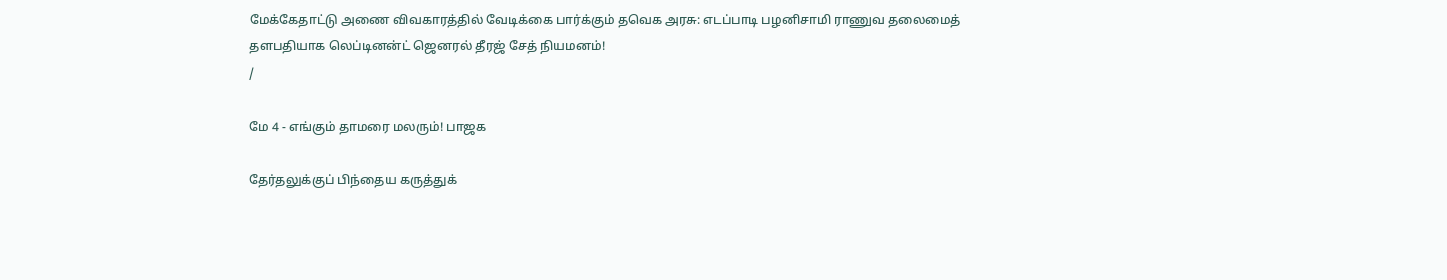மேக்கேதாட்டு அணை விவகாரத்தில் வேடிக்கை பார்க்கும் தவெக அரசு: எடப்பாடி பழனிசாமி ராணுவ தலைமைத் தளபதியாக லெப்டினன்ட் ஜெனரல் தீரஜ் சேத் நியமனம்!
/

மே 4 - எங்கும் தாமரை மலரும்! பாஜக

தேர்தலுக்குப் பிந்தைய கருத்துக்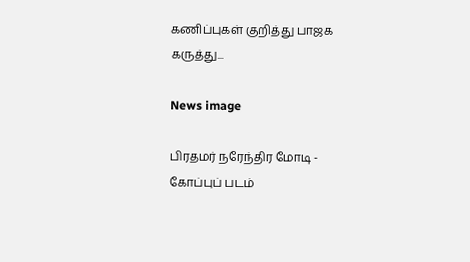கணிப்புகள் குறித்து பாஜக கருத்து...

News image

பிரதமர் நரேந்திர மோடி - கோப்புப் படம்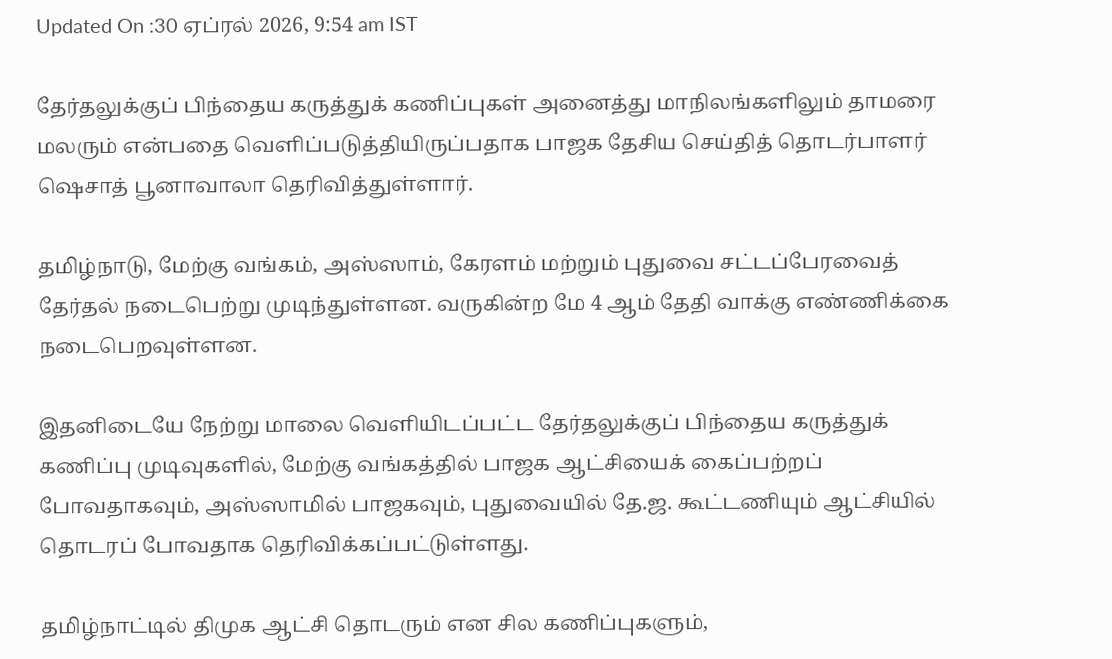Updated On :30 ஏப்ரல் 2026, 9:54 am IST

தேர்தலுக்குப் பிந்தைய கருத்துக் கணிப்புகள் அனைத்து மாநிலங்களிலும் தாமரை மலரும் என்பதை வெளிப்படுத்தியிருப்பதாக பாஜக தேசிய செய்தித் தொடர்பாளர் ஷெசாத் பூனாவாலா தெரிவித்துள்ளார்.

தமிழ்நாடு, மேற்கு வங்கம், அஸ்ஸாம், கேரளம் மற்றும் புதுவை சட்டப்பேரவைத் தேர்தல் நடைபெற்று முடிந்துள்ளன. வருகின்ற மே 4 ஆம் தேதி வாக்கு எண்ணிக்கை நடைபெறவுள்ளன.

இதனிடையே நேற்று மாலை வெளியிடப்பட்ட தேர்தலுக்குப் பிந்தைய கருத்துக் கணிப்பு முடிவுகளில், மேற்கு வங்கத்தில் பாஜக ஆட்சியைக் கைப்பற்றப் போவதாகவும், அஸ்ஸாமில் பாஜகவும், புதுவையில் தே.ஜ. கூட்டணியும் ஆட்சியில் தொடரப் போவதாக தெரிவிக்கப்பட்டுள்ளது.

தமிழ்நாட்டில் திமுக ஆட்சி தொடரும் என சில கணிப்புகளும்,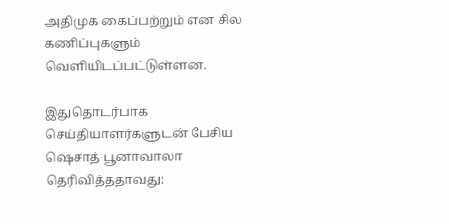அதிமுக கைப்பற்றும் என சில கணிப்புகளும் வெளியிடப்பட்டுள்ளன.

இதுதொடர்பாக செய்தியாளர்களுடன் பேசிய ஷெசாத் பூனாவாலா தெரிவித்ததாவது: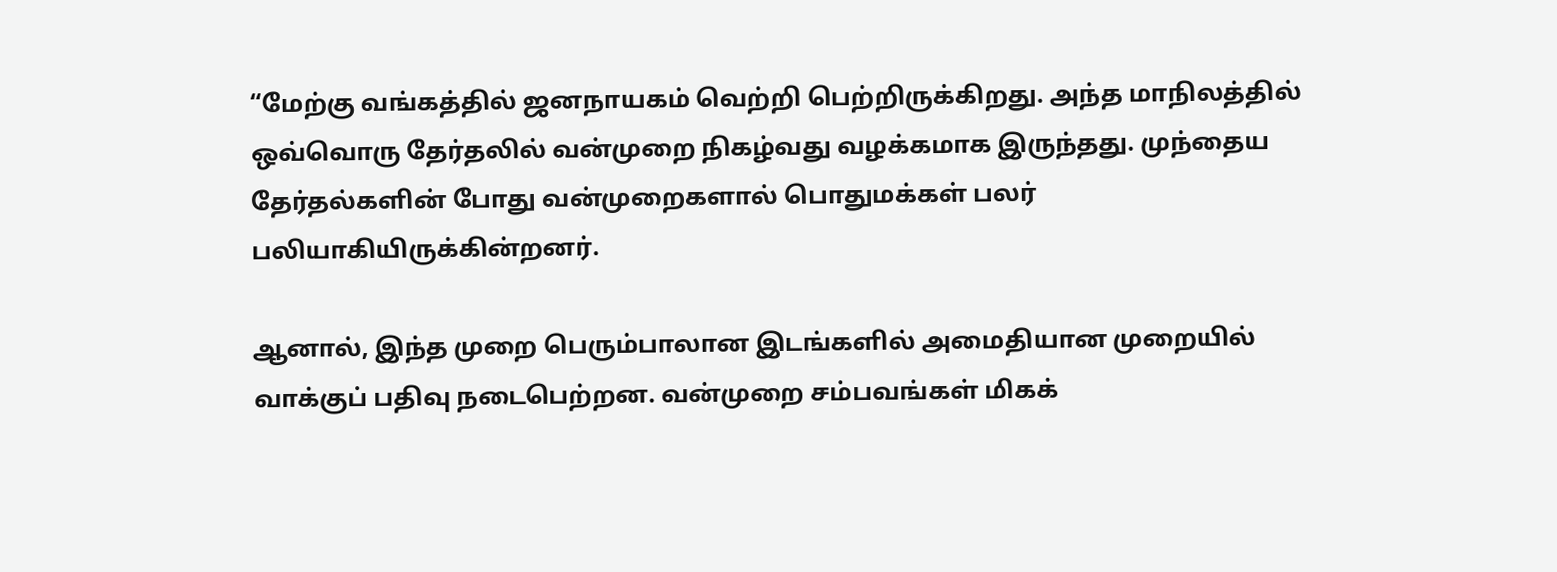“மேற்கு வங்கத்தில் ஜனநாயகம் வெற்றி பெற்றிருக்கிறது. அந்த மாநிலத்தில் ஒவ்வொரு தேர்தலில் வன்முறை நிகழ்வது வழக்கமாக இருந்தது. முந்தைய தேர்தல்களின் போது வன்முறைகளால் பொதுமக்கள் பலர் பலியாகியிருக்கின்றனர்.

ஆனால், இந்த முறை பெரும்பாலான இடங்களில் அமைதியான முறையில் வாக்குப் பதிவு நடைபெற்றன. வன்முறை சம்பவங்கள் மிகக்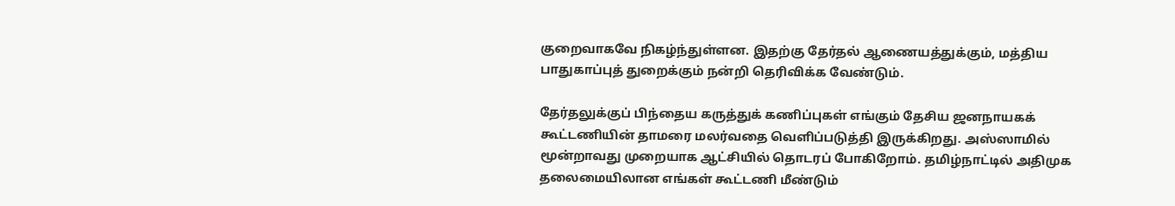குறைவாகவே நிகழ்ந்துள்ளன. இதற்கு தேர்தல் ஆணையத்துக்கும், மத்திய பாதுகாப்புத் துறைக்கும் நன்றி தெரிவிக்க வேண்டும்.

தேர்தலுக்குப் பிந்தைய கருத்துக் கணிப்புகள் எங்கும் தேசிய ஜனநாயகக் கூட்டணியின் தாமரை மலர்வதை வெளிப்படுத்தி இருக்கிறது. அஸ்ஸாமில் மூன்றாவது முறையாக ஆட்சியில் தொடரப் போகிறோம். தமிழ்நாட்டில் அதிமுக தலைமையிலான எங்கள் கூட்டணி மீண்டும்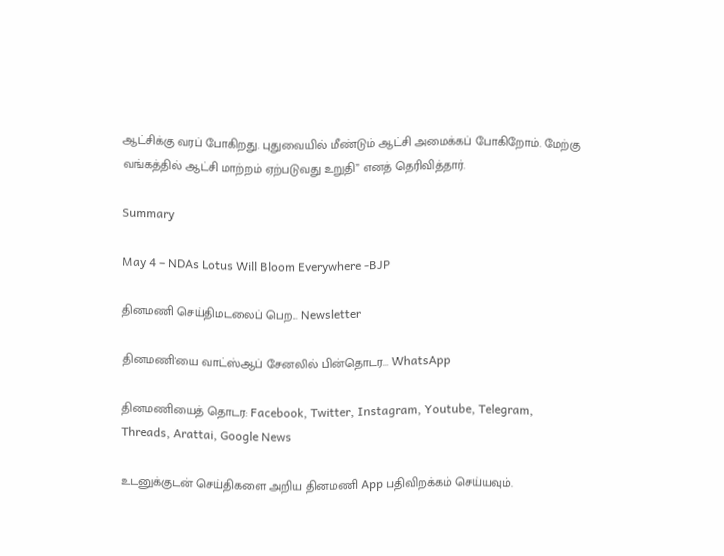ஆட்சிக்கு வரப் போகிறது. புதுவையில் மீண்டும் ஆட்சி அமைக்கப் போகிறோம். மேற்கு வங்கத்தில் ஆட்சி மாற்றம் ஏற்படுவது உறுதி” எனத் தெரிவித்தார்.

Summary

May 4 – NDAs Lotus Will Bloom Everywhere -BJP

தினமணி செய்திமடலைப் பெற... Newsletter

தினமணி'யை வாட்ஸ்ஆப் சேனலில் பின்தொடர... WhatsApp

தினமணியைத் தொடர: Facebook, Twitter, Instagram, Youtube, Telegram, Threads, Arattai, Google News

உடனுக்குடன் செய்திகளை அறிய தினமணி App பதிவிறக்கம் செய்யவும்.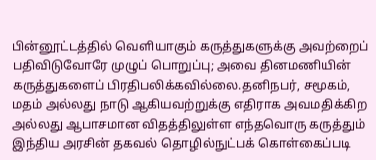பின்னூட்டத்தில் வெளியாகும் கருத்துகளுக்கு அவற்றைப் பதிவிடுவோரே முழுப் பொறுப்பு; அவை தினமணியின் கருத்துகளைப் பிரதிபலிக்கவில்லை.தனிநபர், சமூகம், மதம் அல்லது நாடு ஆகியவற்றுக்கு எதிராக அவமதிக்கிற அல்லது ஆபாசமான விதத்திலுள்ள எந்தவொரு கருத்தும் இந்திய அரசின் தகவல் தொழில்நுட்பக் கொள்கைப்படி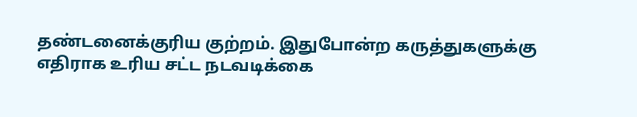தண்டனைக்குரிய குற்றம். இதுபோன்ற கருத்துகளுக்கு எதிராக உரிய சட்ட நடவடிக்கை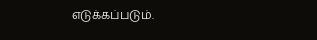எடுக்கப்படும்.